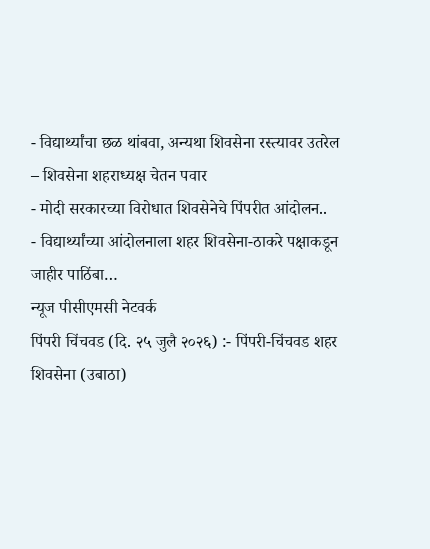- विद्यार्थ्यांचा छळ थांबवा, अन्यथा शिवसेना रस्त्यावर उतरेल – शिवसेना शहराध्यक्ष चेतन पवार
- मोदी सरकारच्या विरोधात शिवसेनेचे पिंपरीत आंदोलन..
- विद्यार्थ्यांच्या आंदोलनाला शहर शिवसेना-ठाकरे पक्षाकडून जाहीर पाठिंबा…
न्यूज पीसीएमसी नेटवर्क
पिंपरी चिंचवड (दि. २५ जुलै २०२६) :- पिंपरी-चिंचवड शहर शिवसेना (उबाठा)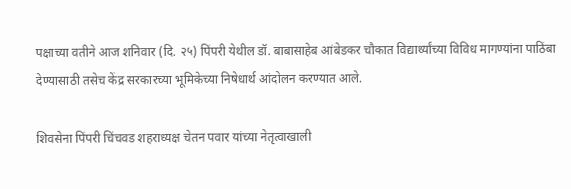पक्षाच्या वतीने आज शनिवार (दि. २५) पिंपरी येथील डॉ. बाबासाहेब आंबेडकर चौकात विद्यार्थ्यांच्या विविध मागण्यांना पाठिंबा देण्यासाठी तसेच केंद्र सरकारच्या भूमिकेच्या निषेधार्थ आंदोलन करण्यात आले.

शिवसेना पिंपरी चिंचवड शहराध्यक्ष चेतन पवार यांच्या नेतृत्वाखाली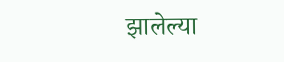झालेल्या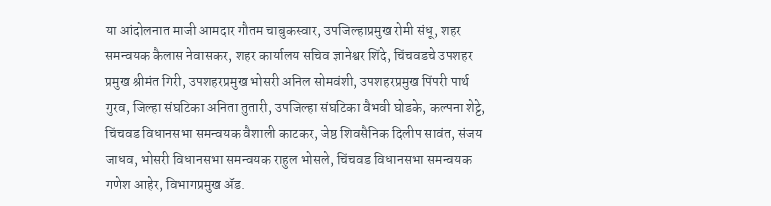या आंदोलनात माजी आमदार गौतम चाबुकस्वार, उपजिल्हाप्रमुख रोमी संधू, शहर समन्वयक कैलास नेवासकर, शहर कार्यालय सचिव ज्ञानेश्वर शिंदे, चिंचवडचे उपशहर प्रमुख श्रीमंत गिरी, उपशहरप्रमुख भोसरी अनिल सोमवंशी, उपशहरप्रमुख पिंपरी पार्थ गुरव, जिल्हा संघटिका अनिता तुतारी, उपजिल्हा संघटिका वैभवी घोडके, कल्पना शेट्टे, चिंचवड विधानसभा समन्वयक वैशाली काटकर, जेष्ठ शिवसैनिक दिलीप सावंत, संजय जाधव, भोसरी विधानसभा समन्वयक राहुल भोसले, चिंचवड विधानसभा समन्वयक गणेश आहेर, विभागप्रमुख ॲड.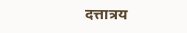दत्तात्रय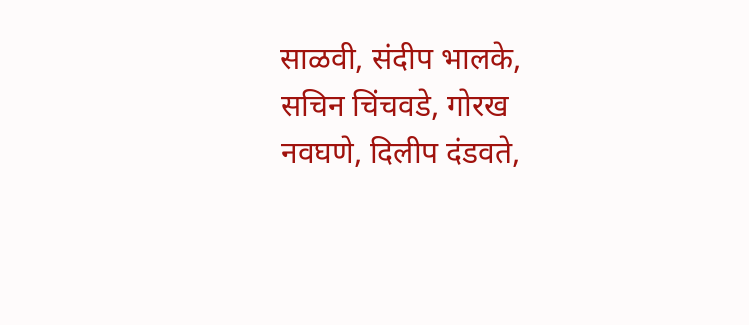साळवी, संदीप भालके, सचिन चिंचवडे, गोरख नवघणे, दिलीप दंडवते,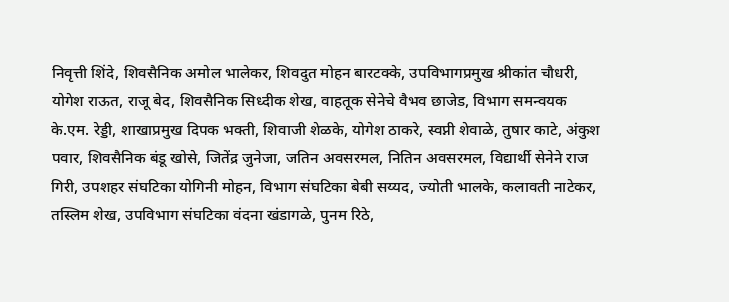निवृत्ती शिंदे, शिवसैनिक अमोल भालेकर, शिवदुत मोहन बारटक्के, उपविभागप्रमुख श्रीकांत चौधरी, योगेश राऊत, राजू बेद, शिवसैनिक सिध्दीक शेख, वाहतूक सेनेचे वैभव छाजेड, विभाग समन्वयक के.एम. रेड्डी, शाखाप्रमुख दिपक भक्ती, शिवाजी शेळके, योगेश ठाकरे, स्वप्नी शेवाळे, तुषार काटे, अंकुश पवार, शिवसैनिक बंडू खोसे, जितेंद्र जुनेजा, जतिन अवसरमल, नितिन अवसरमल, विद्यार्थी सेनेने राज गिरी, उपशहर संघटिका योगिनी मोहन, विभाग संघटिका बेबी सय्यद, ज्योती भालके, कलावती नाटेकर, तस्लिम शेख, उपविभाग संघटिका वंदना खंडागळे, पुनम रिठे,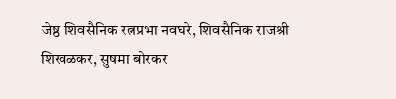जेष्ठ शिवसैनिक रत्नप्रभा नवघरे, शिवसैनिक राजश्री शिखळकर, सुषमा बोरकर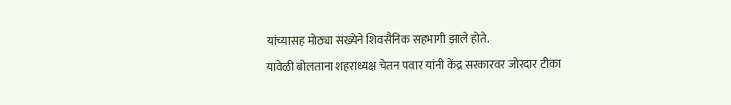यांच्यासह मोठ्या संख्येने शिवसैनिक सहभागी झाले होते.
यावेळी बोलताना शहराध्यक्ष चेतन पवार यांनी केंद्र सरकारवर जोरदार टीका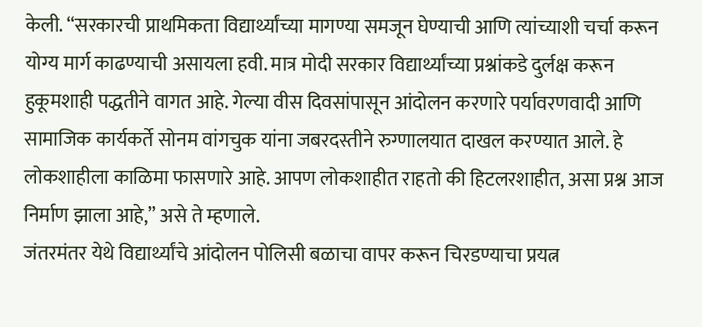केली. “सरकारची प्राथमिकता विद्यार्थ्यांच्या मागण्या समजून घेण्याची आणि त्यांच्याशी चर्चा करून योग्य मार्ग काढण्याची असायला हवी. मात्र मोदी सरकार विद्यार्थ्यांच्या प्रश्नांकडे दुर्लक्ष करून हुकूमशाही पद्धतीने वागत आहे. गेल्या वीस दिवसांपासून आंदोलन करणारे पर्यावरणवादी आणि सामाजिक कार्यकर्ते सोनम वांगचुक यांना जबरदस्तीने रुग्णालयात दाखल करण्यात आले. हे लोकशाहीला काळिमा फासणारे आहे. आपण लोकशाहीत राहतो की हिटलरशाहीत, असा प्रश्न आज निर्माण झाला आहे,” असे ते म्हणाले.
जंतरमंतर येथे विद्यार्थ्यांचे आंदोलन पोलिसी बळाचा वापर करून चिरडण्याचा प्रयत्न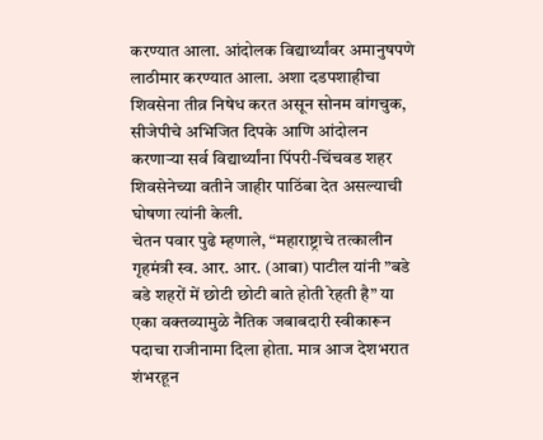करण्यात आला. आंदोलक विद्यार्थ्यांवर अमानुषपणे लाठीमार करण्यात आला. अशा दडपशाहीचा शिवसेना तीव्र निषेध करत असून सोनम वांगचुक, सीजेपीचे अभिजित दिपके आणि आंदोलन करणाऱ्या सर्व विद्यार्थ्यांना पिंपरी-चिंचवड शहर शिवसेनेच्या वतीने जाहीर पाठिंबा देत असल्याची घोषणा त्यांनी केली.
चेतन पवार पुढे म्हणाले, “महाराष्ट्राचे तत्कालीन गृहमंत्री स्व. आर. आर. (आबा) पाटील यांनी ”बडे बडे शहरों में छोटी छोटी बाते होती रेहती है” या एका वक्तव्यामुळे नैतिक जबाबदारी स्वीकारून पदाचा राजीनामा दिला होता. मात्र आज देशभरात शंभरहून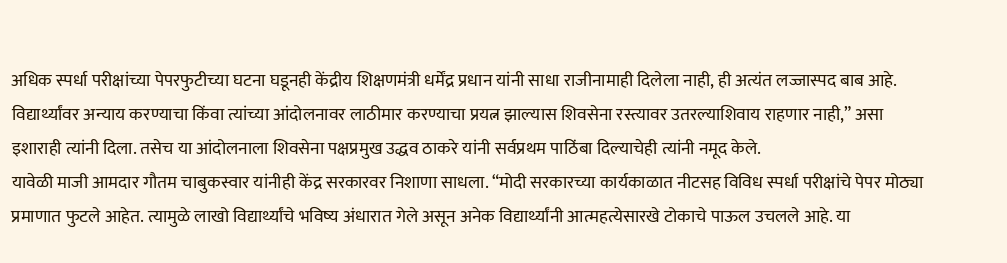अधिक स्पर्धा परीक्षांच्या पेपरफुटीच्या घटना घडूनही केंद्रीय शिक्षणमंत्री धर्मेंद्र प्रधान यांनी साधा राजीनामाही दिलेला नाही, ही अत्यंत लज्जास्पद बाब आहे. विद्यार्थ्यांवर अन्याय करण्याचा किंवा त्यांच्या आंदोलनावर लाठीमार करण्याचा प्रयत्न झाल्यास शिवसेना रस्त्यावर उतरल्याशिवाय राहणार नाही,” असा इशाराही त्यांनी दिला. तसेच या आंदोलनाला शिवसेना पक्षप्रमुख उद्धव ठाकरे यांनी सर्वप्रथम पाठिंबा दिल्याचेही त्यांनी नमूद केले.
यावेळी माजी आमदार गौतम चाबुकस्वार यांनीही केंद्र सरकारवर निशाणा साधला. “मोदी सरकारच्या कार्यकाळात नीटसह विविध स्पर्धा परीक्षांचे पेपर मोठ्या प्रमाणात फुटले आहेत. त्यामुळे लाखो विद्यार्थ्यांचे भविष्य अंधारात गेले असून अनेक विद्यार्थ्यांनी आत्महत्येसारखे टोकाचे पाऊल उचलले आहे. या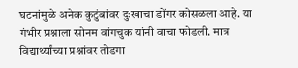घटनांमुळे अनेक कुटुंबांवर दुःखाचा डोंगर कोसळला आहे. या गंभीर प्रश्नाला सोनम वांगचुक यांनी वाचा फोडली. मात्र विद्यार्थ्यांच्या प्रश्नांवर तोडगा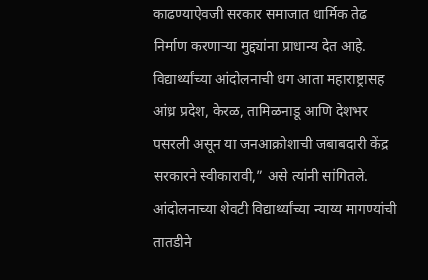काढण्याऐवजी सरकार समाजात धार्मिक तेढ निर्माण करणाऱ्या मुद्द्यांना प्राधान्य देत आहे. विद्यार्थ्यांच्या आंदोलनाची धग आता महाराष्ट्रासह आंध्र प्रदेश, केरळ, तामिळनाडू आणि देशभर पसरली असून या जनआक्रोशाची जबाबदारी केंद्र सरकारने स्वीकारावी,” असे त्यांनी सांगितले.
आंदोलनाच्या शेवटी विद्यार्थ्यांच्या न्याय्य मागण्यांची तातडीने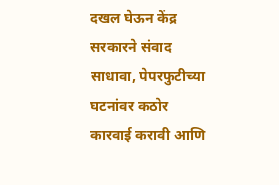दखल घेऊन केंद्र सरकारने संवाद साधावा, पेपरफुटीच्या घटनांवर कठोर कारवाई करावी आणि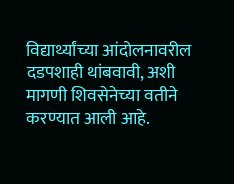विद्यार्थ्यांच्या आंदोलनावरील दडपशाही थांबवावी, अशी मागणी शिवसेनेच्या वतीने करण्यात आली आहे.